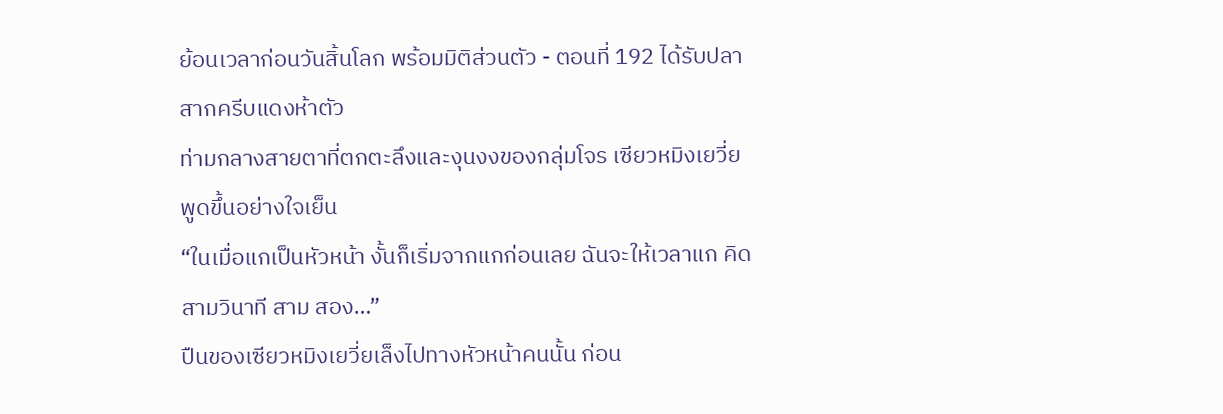ย้อนเวลาก่อนวันสิ้นโลก พร้อมมิติส่วนตัว - ตอนที่ 192 ได้รับปลาสากครีบแดงห้าตัว
ท่ามกลางสายตาที่ตกตะลึงและงุนงงของกลุ่มโจร เซียวหมิงเยวี่ย พูดขึ้นอย่างใจเย็น
“ในเมื่อแกเป็นหัวหน้า งั้นก็เริ่มจากแกก่อนเลย ฉันจะให้เวลาแก คิดสามวินาที สาม สอง…”
ปืนของเซียวหมิงเยวี่ยเล็งไปทางหัวหน้าคนนั้น ก่อน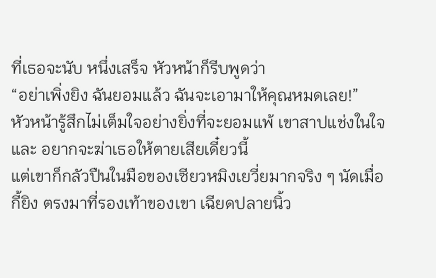ที่เธอจะนับ หนึ่งเสร็จ หัวหน้าก็รีบพูดว่า
“อย่าเพิ่งยิง ฉันยอมแล้ว ฉันจะเอามาให้คุณหมดเลย!”
หัวหน้ารู้สึกไม่เต็มใจอย่างยิ่งที่จะยอมแพ้ เขาสาปแช่งในใจ และ อยากจะฆ่าเธอให้ตายเสียเดี๋ยวนี้
แต่เขาก็กลัวปืนในมือของเซียวหมิงเยวี่ยมากจริง ๆ นัดเมื่อกี้ยิง ตรงมาที่รองเท้าของเขา เฉียดปลายนิ้ว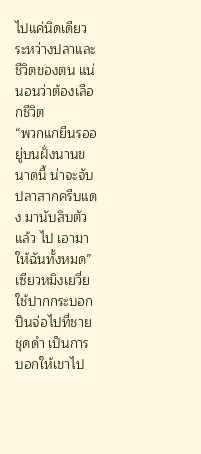ไปแค่นิดเดียว
ระหว่างปลาและชีวิตของตน แน่นอนว่าต้องเลือกชีวิต
“พวกแกยืนรออยู่บนฝั่งนานขนาดนี้ น่าจะจับปลาสากครีบแดง มานับสิบตัวแล้ว ไป เอามาให้ฉันทั้งหมด”
เซียวหมิงเยวี่ยใช้ปากกระบอกปืนจ่อไปที่ชายชุดดำ เป็นการ บอกให้เขาไป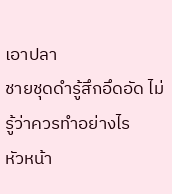เอาปลา
ชายชุดดำรู้สึกอึดอัด ไม่รู้ว่าควรทำอย่างไร
หัวหน้า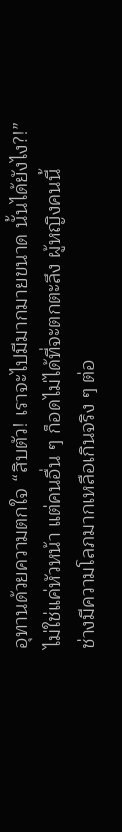อุทานด้วยความตกใจ “สิบตัว! เราจะไปมีมากมายขนาด นั้นได้ยังไง?!”
ไม่ใช่แค่หัวหน้า แต่คนอื่น ๆ ก็อดไม่ได้ที่จะตกตะลึง ผู้หญิงคนนี้
ช่างมีความโลภมากเหลือเกินจริง ๆ ต่อ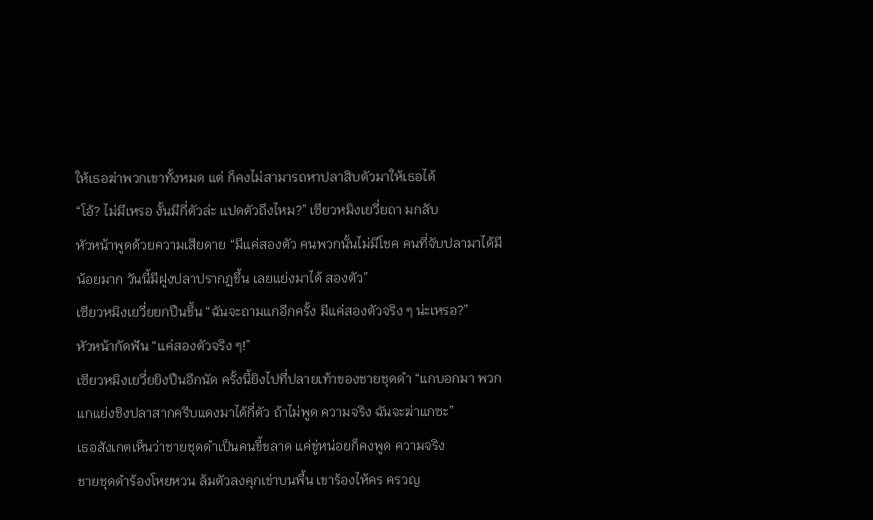ให้เธอฆ่าพวกเขาทั้งหมด แต่ ก็คงไม่สามารถหาปลาสิบตัวมาให้เธอได้
“โอ้? ไม่มีเหรอ งั้นมีกี่ตัวล่ะ แปดตัวถึงไหม?” เซียวหมิงเยวี่ยถา มกลับ
หัวหน้าพูดด้วยความเสียดาย “มีแค่สองตัว คนพวกนั้นไม่มีโชค คนที่จับปลามาได้มีน้อยมาก วันนี้มีฝูงปลาปรากฏขึ้น เลยแย่งมาได้ สองตัว”
เซียวหมิงเยวี่ยยกปืนขึ้น “ฉันจะถามแกอีกครั้ง มีแค่สองตัวจริง ๆ น่ะเหรอ?”
หัวหน้ากัดฟัน “แค่สองตัวจริง ๆ!”
เซียวหมิงเยวี่ยยิงปืนอีกนัด ครั้งนี้ยิงไปที่ปลายเท้าของชายชุดดำ “แกบอกมา พวกแกแย่งชิงปลาสากครีบแดงมาได้กี่ตัว ถ้าไม่พูด ความจริง ฉันจะฆ่าแกซะ”
เธอสังเกตเห็นว่าชายชุดดำเป็นคนขี้ขลาด แค่ขู่หน่อยก็คงพูด ความจริง
ชายชุดดำร้องโหยหวน ล้มตัวลงคุกเข่าบนพื้น เขาร้องไห้คร ครวญ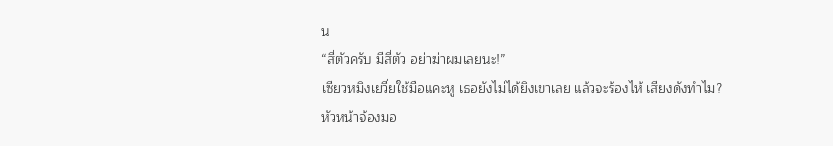น
“สี่ตัวครับ มีสี่ตัว อย่าฆ่าผมเลยนะ!”
เซียวหมิงเยวี่ยใช้มือแคะหู เธอยังไม่ได้ยิงเขาเลย แล้วจะร้องไห้ เสียงดังทำไม?
หัวหน้าจ้องมอ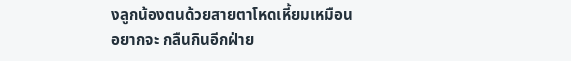งลูกน้องตนด้วยสายตาโหดเหี้ยมเหมือนอยากจะ กลืนกินอีกฝ่าย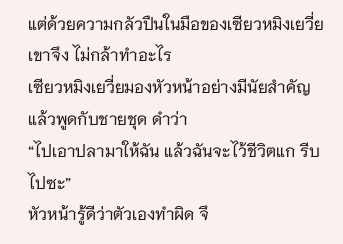แต่ด้วยความกลัวปืนในมือของเซียวหมิงเยวี่ย เขาจึง ไม่กล้าทำอะไร
เซียวหมิงเยวี่ยมองหัวหน้าอย่างมีนัยสำคัญ แล้วพูดกับชายชุด ดำว่า
“ไปเอาปลามาให้ฉัน แล้วฉันจะไว้ชีวิตแก รีบไปซะ”
หัวหน้ารู้ดีว่าตัวเองทำผิด จึ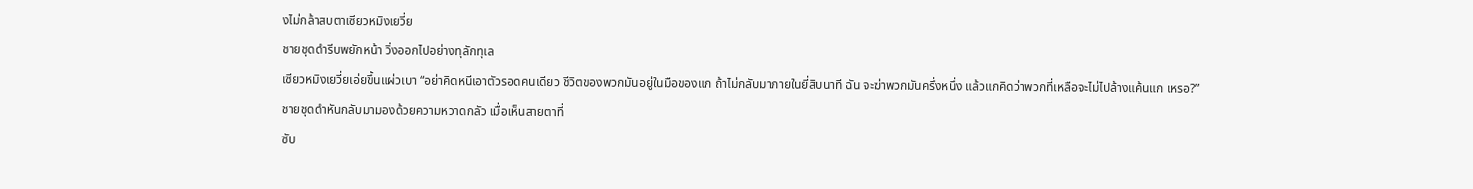งไม่กล้าสบตาเซียวหมิงเยวี่ย
ชายชุดดำรีบพยักหน้า วิ่งออกไปอย่างทุลักทุเล
เซียวหมิงเยวี่ยเอ่ยขึ้นแผ่วเบา “อย่าคิดหนีเอาตัวรอดคนเดียว ชีวิตของพวกมันอยู่ในมือของแก ถ้าไม่กลับมาภายในยี่สิบนาที ฉัน จะฆ่าพวกมันครึ่งหนึ่ง แล้วแกคิดว่าพวกที่เหลือจะไม่ไปล้างแค้นแก เหรอ?”
ชายชุดดำหันกลับมามองด้วยความหวาดกลัว เมื่อเห็นสายตาที่
ซับ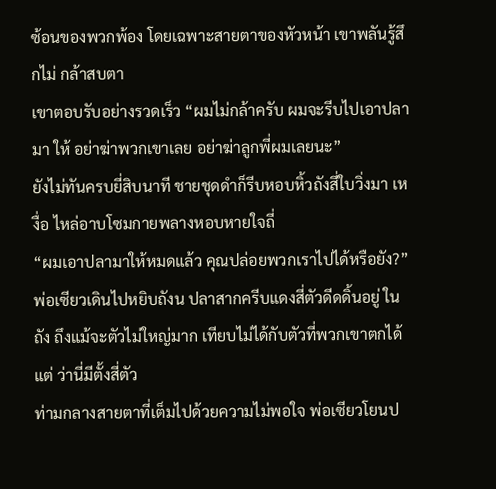ซ้อนของพวกพ้อง โดยเฉพาะสายตาของหัวหน้า เขาพลันรู้สึกไม่ กล้าสบตา
เขาตอบรับอย่างรวดเร็ว “ผมไม่กล้าครับ ผมจะรีบไปเอาปลามา ให้ อย่าฆ่าพวกเขาเลย อย่าฆ่าลูกพี่ผมเลยนะ”
ยังไม่ทันครบยี่สิบนาที ชายชุดดำก็รีบหอบหิ้วถังสี่ใบวิ่งมา เหงื่อ ไหล่อาบโซมกายพลางหอบหายใจถี่
“ผมเอาปลามาให้หมดแล้ว คุณปล่อยพวกเราไปได้หรือยัง?”
พ่อเซียวเดินไปหยิบถังน ปลาสากครีบแดงสี่ตัวดีดดิ้นอยู่ ในถัง ถึงแม้จะตัวไม่ใหญ่มาก เทียบไม่ได้กับตัวที่พวกเขาตกได้ แต่ ว่านี่มีตั้งสี่ตัว
ท่ามกลางสายตาที่เต็มไปด้วยความไม่พอใจ พ่อเซียวโยนป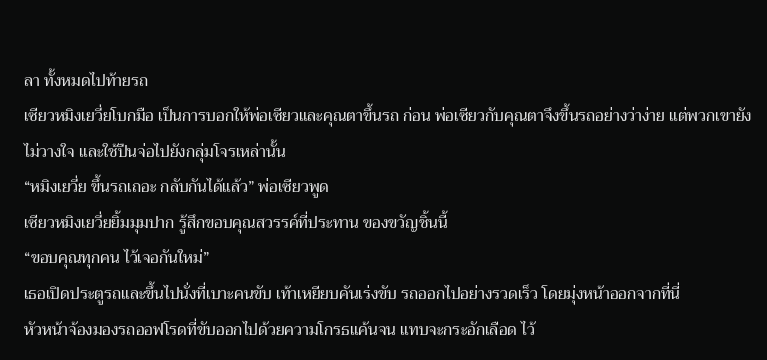ลา ทั้งหมดไปท้ายรถ
เซียวหมิงเยวี่ยโบกมือ เป็นการบอกให้พ่อเซียวและคุณตาขึ้นรถ ก่อน พ่อเซียวกับคุณตาจึงขึ้นรถอย่างว่าง่าย แต่พวกเขายังไม่วางใจ และใช้ปืนจ่อไปยังกลุ่มโจรเหล่านั้น
“หมิงเยวี่ย ขึ้นรถเถอะ กลับกันได้แล้ว” พ่อเซียวพูด
เซียวหมิงเยวี่ยยิ้มมุมปาก รู้สึกขอบคุณสวรรค์ที่ประทาน ของขวัญชิ้นนี้
“ขอบคุณทุกคน ไว้เจอกันใหม่”
เธอเปิดประตูรถและขึ้นไปนั่งที่เบาะคนขับ เท้าเหยียบคันเร่งขับ รถออกไปอย่างรวดเร็ว โดยมุ่งหน้าออกจากที่นี่
หัวหน้าจ้องมองรถออฟโรดที่ขับออกไปด้วยความโกรธแค้นจน แทบจะกระอักเลือด ไว้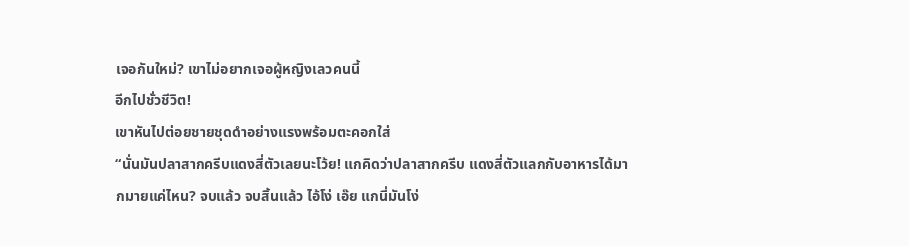เจอกันใหม่? เขาไม่อยากเจอผู้หญิงเลวคนนี้
อีกไปชั่วชีวิต!
เขาหันไปต่อยชายชุดดำอย่างแรงพร้อมตะคอกใส่
“นั่นมันปลาสากครีบแดงสี่ตัวเลยนะโว้ย! แกคิดว่าปลาสากครีบ แดงสี่ตัวแลกกับอาหารได้มากมายแค่ไหน? จบแล้ว จบสิ้นแล้ว ไอ้โง่ เอ๊ย แกนี่มันโง่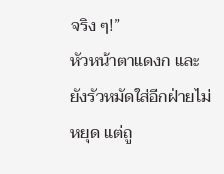จริง ๆ!”
หัวหน้าตาแดงก และยังรัวหมัดใส่อีกฝ่ายไม่หยุด แต่ถู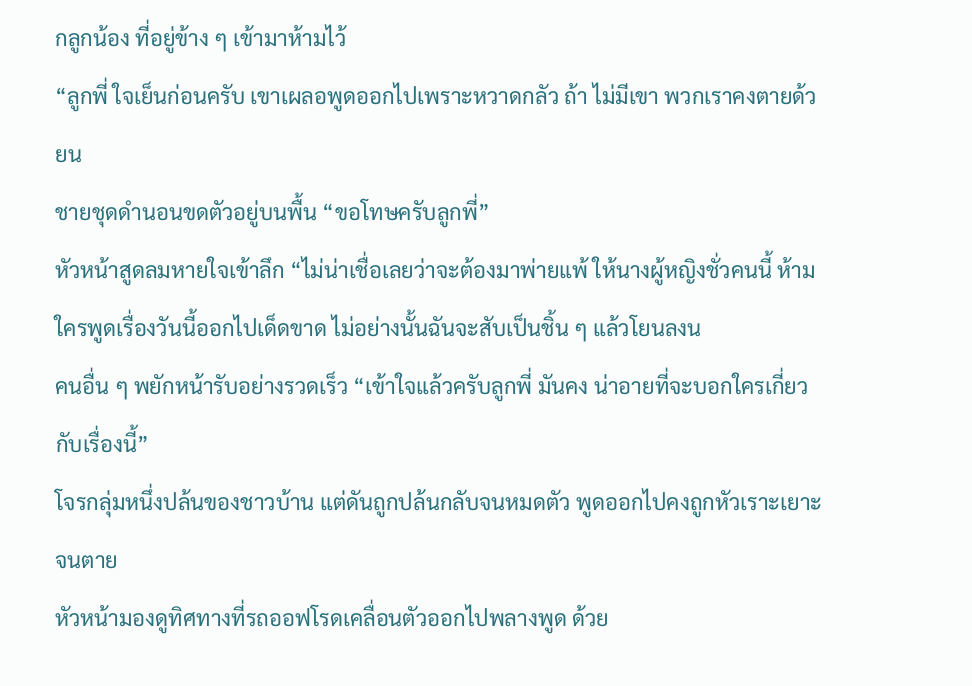กลูกน้อง ที่อยู่ข้าง ๆ เข้ามาห้ามไว้
“ลูกพี่ ใจเย็นก่อนครับ เขาเผลอพูดออกไปเพราะหวาดกลัว ถ้า ไม่มีเขา พวกเราคงตายด้วยน
ชายชุดดำนอนขดตัวอยู่บนพื้น “ขอโทษครับลูกพี่”
หัวหน้าสูดลมหายใจเข้าลึก “ไม่น่าเชื่อเลยว่าจะต้องมาพ่ายแพ้ ให้นางผู้หญิงชั่วคนนี้ ห้ามใครพูดเรื่องวันนี้ออกไปเด็ดขาด ไม่อย่างนั้นฉันจะสับเป็นชิ้น ๆ แล้วโยนลงน
คนอื่น ๆ พยักหน้ารับอย่างรวดเร็ว “เข้าใจแล้วครับลูกพี่ มันคง น่าอายที่จะบอกใครเกี่ยวกับเรื่องนี้”
โจรกลุ่มหนึ่งปล้นของชาวบ้าน แต่ดันถูกปล้นกลับจนหมดตัว พูดออกไปคงถูกหัวเราะเยาะจนตาย
หัวหน้ามองดูทิศทางที่รถออฟโรดเคลื่อนตัวออกไปพลางพูด ด้วย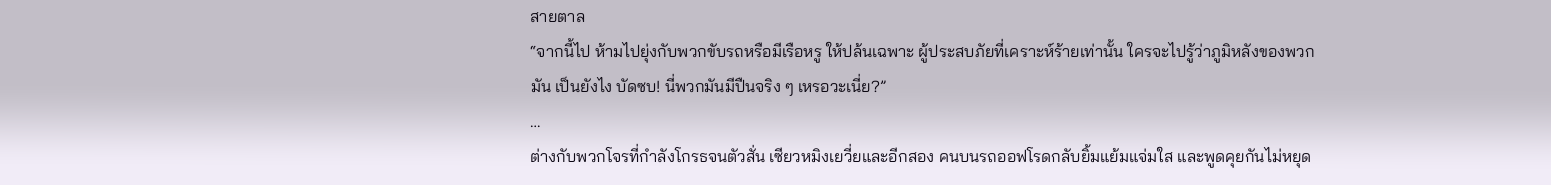สายตาล
“จากนี้ไป ห้ามไปยุ่งกับพวกขับรถหรือมีเรือหรู ให้ปล้นเฉพาะ ผู้ประสบภัยที่เคราะห์ร้ายเท่านั้น ใครจะไปรู้ว่าภูมิหลังของพวกมัน เป็นยังไง บัดซบ! นี่พวกมันมีปืนจริง ๆ เหรอวะเนี่ย?”
…
ต่างกับพวกโจรที่กำลังโกรธจนตัวสั่น เซียวหมิงเยวี่ยและอีกสอง คนบนรถออฟโรดกลับยิ้มแย้มแจ่มใส และพูดคุยกันไม่หยุด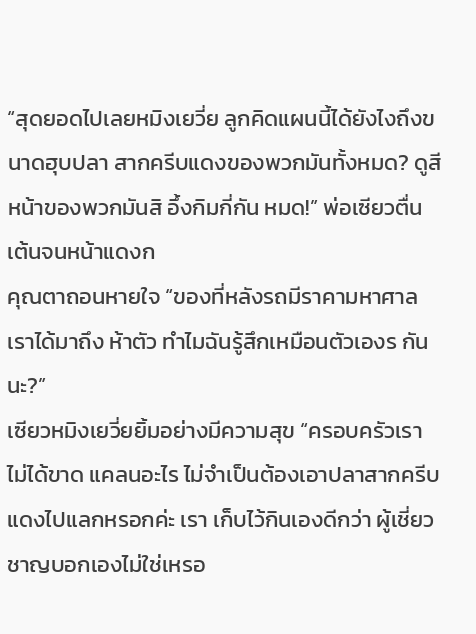“สุดยอดไปเลยหมิงเยวี่ย ลูกคิดแผนนี้ได้ยังไงถึงขนาดฮุบปลา สากครีบแดงของพวกมันทั้งหมด? ดูสีหน้าของพวกมันสิ อึ้งกิมกี่กัน หมด!” พ่อเซียวตื่นเต้นจนหน้าแดงก
คุณตาถอนหายใจ “ของที่หลังรถมีราคามหาศาล เราได้มาถึง ห้าตัว ทำไมฉันรู้สึกเหมือนตัวเองร กันนะ?”
เซียวหมิงเยวี่ยยิ้มอย่างมีความสุข “ครอบครัวเราไม่ได้ขาด แคลนอะไร ไม่จำเป็นต้องเอาปลาสากครีบแดงไปแลกหรอกค่ะ เรา เก็บไว้กินเองดีกว่า ผู้เชี่ยวชาญบอกเองไม่ใช่เหรอ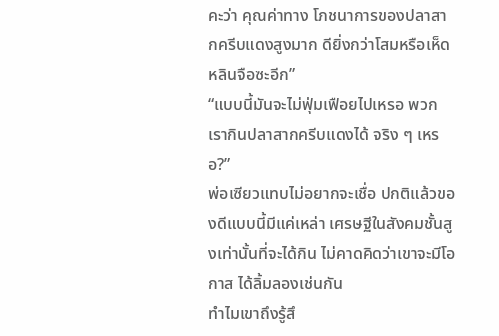คะว่า คุณค่าทาง โภชนาการของปลาสากครีบแดงสูงมาก ดียิ่งกว่าโสมหรือเห็ด หลินจือซะอีก”
“แบบนี้มันจะไม่ฟุ่มเฟือยไปเหรอ พวกเรากินปลาสากครีบแดงได้ จริง ๆ เหรอ?”
พ่อเซียวแทบไม่อยากจะเชื่อ ปกติแล้วของดีแบบนี้มีแค่เหล่า เศรษฐีในสังคมชั้นสูงเท่านั้นที่จะได้กิน ไม่คาดคิดว่าเขาจะมีโอกาส ได้ลิ้มลองเช่นกัน
ทำไมเขาถึงรู้สึ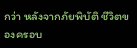กว่า หลังจากภัยพิบัติ ชีวิตของครอบ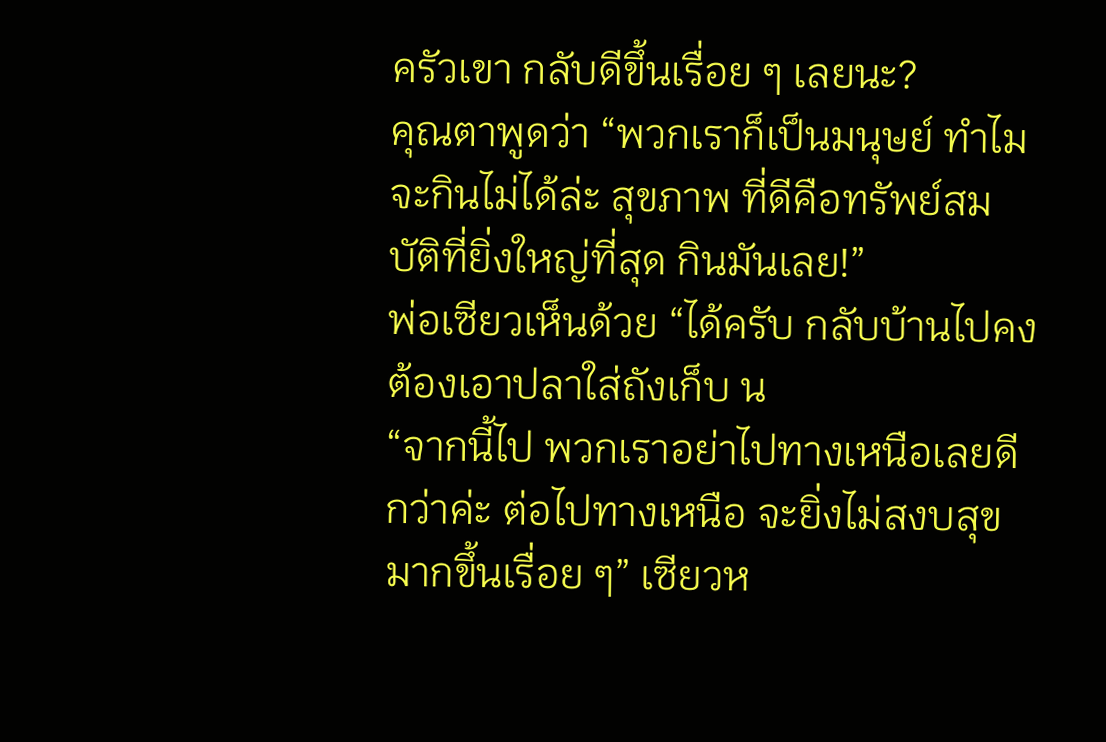ครัวเขา กลับดีขึ้นเรื่อย ๆ เลยนะ?
คุณตาพูดว่า “พวกเราก็เป็นมนุษย์ ทำไมจะกินไม่ได้ล่ะ สุขภาพ ที่ดีคือทรัพย์สมบัติที่ยิ่งใหญ่ที่สุด กินมันเลย!”
พ่อเซียวเห็นด้วย “ได้ครับ กลับบ้านไปคงต้องเอาปลาใส่ถังเก็บ น
“จากนี้ไป พวกเราอย่าไปทางเหนือเลยดีกว่าค่ะ ต่อไปทางเหนือ จะยิ่งไม่สงบสุขมากขึ้นเรื่อย ๆ” เซียวห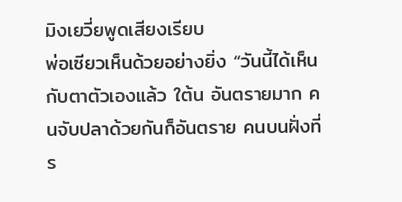มิงเยวี่ยพูดเสียงเรียบ
พ่อเซียวเห็นด้วยอย่างยิ่ง “วันนี้ได้เห็นกับตาตัวเองแล้ว ใต้น อันตรายมาก คนจับปลาด้วยกันก็อันตราย คนบนฝั่งที่ร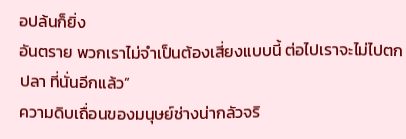อปล้นก็ยิ่ง
อันตราย พวกเราไม่จำเป็นต้องเสี่ยงแบบนี้ ต่อไปเราจะไม่ไปตกปลา ที่นั่นอีกแล้ว”
ความดิบเถื่อนของมนุษย์ช่างน่ากลัวจริ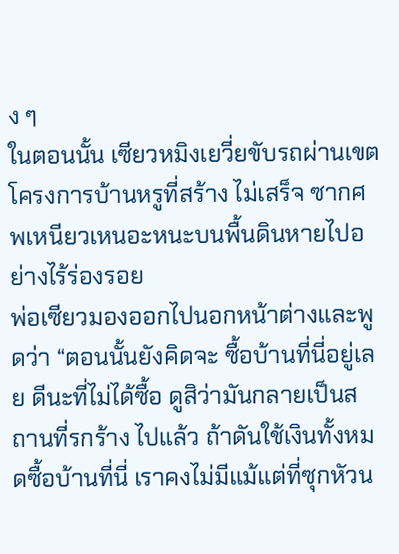ง ๆ
ในตอนนั้น เซียวหมิงเยวี่ยขับรถผ่านเขตโครงการบ้านหรูที่สร้าง ไม่เสร็จ ซากศพเหนียวเหนอะหนะบนพื้นดินหายไปอย่างไร้ร่องรอย
พ่อเซียวมองออกไปนอกหน้าต่างและพูดว่า “ตอนนั้นยังคิดจะ ซื้อบ้านที่นี่อยู่เลย ดีนะที่ไม่ได้ซื้อ ดูสิว่ามันกลายเป็นสถานที่รกร้าง ไปแล้ว ถ้าดันใช้เงินทั้งหมดซื้อบ้านที่นี่ เราคงไม่มีแม้แต่ที่ซุกหัวน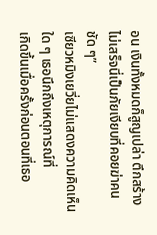อน เงินทั้งหมดก็สูญเปล่า ตึกสร้างไม่เสร็จนี่เป็นภัยเงียบที่คอยฆ่าคนชัด ๆ”
เซียวหมิงเยวี่ยไม่แสดงความคิดเห็นใด ๆ เธอนึกถึงเหตุการณ์ที่
เกิดขึ้นเมื่อครั้งก่อนตอนที่เธอ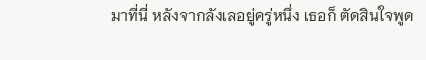มาที่นี่ หลังจากลังเลอยู่ครู่หนึ่ง เธอก็ ตัดสินใจพูด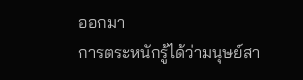ออกมา
การตระหนักรู้ได้ว่ามนุษย์สา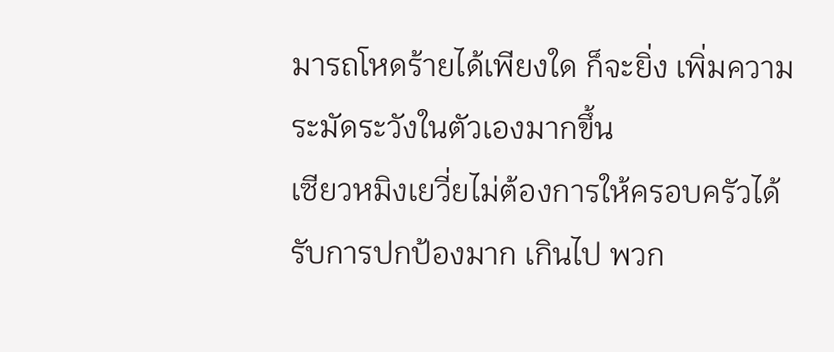มารถโหดร้ายได้เพียงใด ก็จะยิ่ง เพิ่มความระมัดระวังในตัวเองมากขึ้น
เซียวหมิงเยวี่ยไม่ต้องการให้ครอบครัวได้รับการปกป้องมาก เกินไป พวก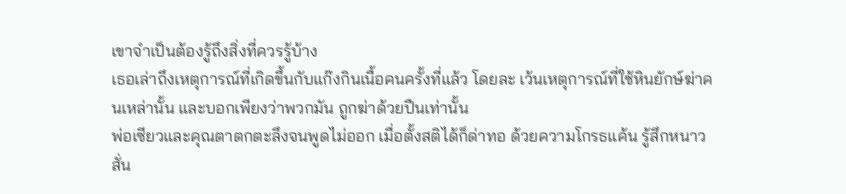เขาจำเป็นต้องรู้ถึงสิ่งที่ควรรู้บ้าง
เธอเล่าถึงเหตุการณ์ที่เกิดขึ้นกับแก๊งกินเนื้อคนครั้งที่แล้ว โดยละ เว้นเหตุการณ์ที่ใช้หินยักษ์ฆ่าคนเหล่านั้น และบอกเพียงว่าพวกมัน ถูกฆ่าด้วยปืนเท่านั้น
พ่อเซียวและคุณตาตกตะลึงจนพูดไม่ออก เมื่อตั้งสติได้ก็ด่าทอ ด้วยความโกรธแค้น รู้สึกหนาวสั่น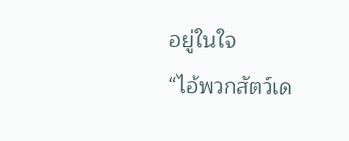อยู่ในใจ
“ไอ้พวกสัตว์เด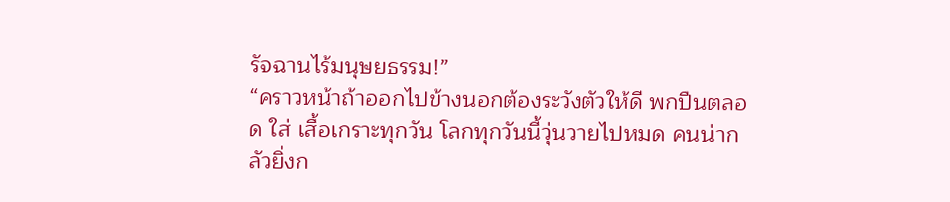รัจฉานไร้มนุษยธรรม!”
“คราวหน้าถ้าออกไปข้างนอกต้องระวังตัวให้ดี พกปืนตลอด ใส่ เสื้อเกราะทุกวัน โลกทุกวันนี้วุ่นวายไปหมด คนน่ากลัวยิ่งก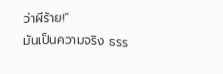ว่าผีร้าย!”
มันเป็นความจริง ธรร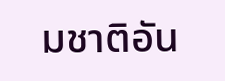มชาติอัน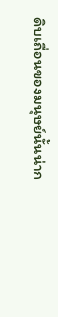ดิบเถื่อนของมนุษย์นั้นน่าก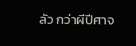ลัว กว่าผีปีศาจ